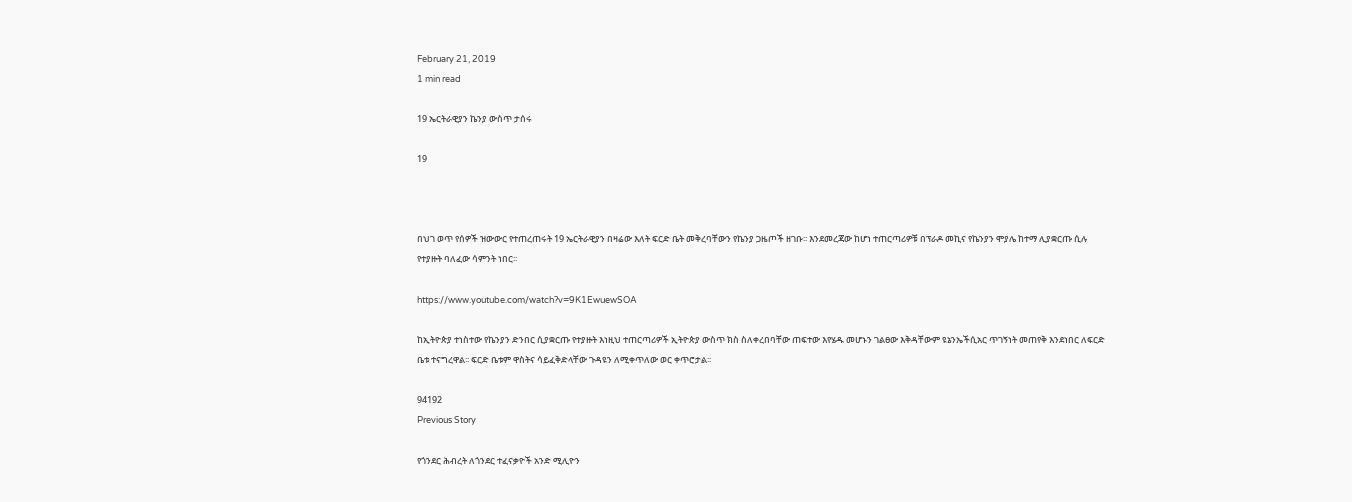February 21, 2019
1 min read

19 ኤርትራዊያን ኬንያ ውስጥ ታሰሩ

19



በህገ ወጥ የሰዎች ዝውውር የተጠረጠሩት 19 ኤርትራዊያን በዛሬው እለት ፍርድ ቤት መቅረባቸውን የኬንያ ጋዜጦች ዘገቡ፡፡ እንደመረጃው ከሆነ ተጠርጣሪዎቹ በፕራዶ መኪና የኬንያን ሞያሌ ከተማ ሊያቋርጡ ሲሉ የተያዙት ባለፈው ሳምንት ነበር፡፡

https://www.youtube.com/watch?v=9K1EwuewSOA

ከኢትዮጵያ ተነስተው የኬንያን ድንበር ሲያቋርጡ የተያዙት እነዚህ ተጠርጣሪዎች ኢትዮጵያ ውስጥ ክስ ስለቀረበባቸው ጠፍተው እየሄዱ መሆኑን ገልፀው እቅዳቸውም ዩኔንኤችሲአር ጥገኝነት መጠየቅ እንደነበር ለፍርድ ቤቱ ተናግረዋል፡፡ ፍርድ ቤቱም ዋስትና ሳይፈቅድላቸው ጉዳዩን ለሚቀጥለው ወር ቀጥሮታል፡፡

94192
Previous Story

የጎንደር ሕብረት ለጎንደር ተፈናቃዮች አንድ ሚሊዮን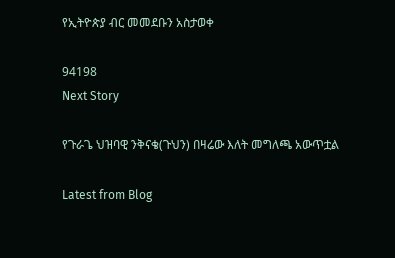የኢትዮጵያ ብር መመደቡን አስታወቀ

94198
Next Story

የጉራጌ ህዝባዊ ንቅናቄ(ጉህን) በዛሬው እለት መግለጫ አውጥቷል

Latest from Blog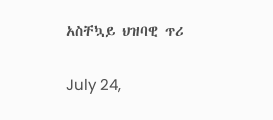አስቸኳይ ህዝባዊ ጥሪ

July 24,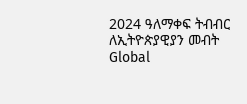2024 ዓለማቀፍ ትብብር ለኢትዮጵያዊያን መብት Global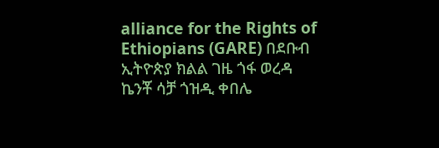alliance for the Rights of Ethiopians (GARE) በደቡብ ኢትዮጵያ ክልል ገዜ ጎፋ ወረዳ ኬንቾ ሳቻ ጎዝዲ ቀበሌ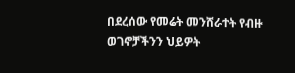በደረሰው የመሬት መንሸራተት የብዙ ወገኖቻችንን ህይዎት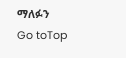ማለፉን
Go toTop